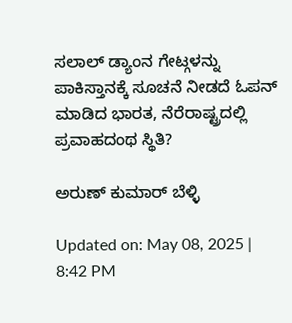ಸಲಾಲ್ ಡ್ಯಾಂನ ಗೇಟ್ಗಳನ್ನು ಪಾಕಿಸ್ತಾನಕ್ಕೆ ಸೂಚನೆ ನೀಡದೆ ಓಪನ್ ಮಾಡಿದ ಭಾರತ, ನೆರೆರಾಷ್ಟ್ರದಲ್ಲಿ ಪ್ರವಾಹದಂಥ ಸ್ಥಿತಿ?

ಅರುಣ್ ಕುಮಾರ್ ಬೆಳ್ಳಿ

Updated on: May 08, 2025 | 8:42 PM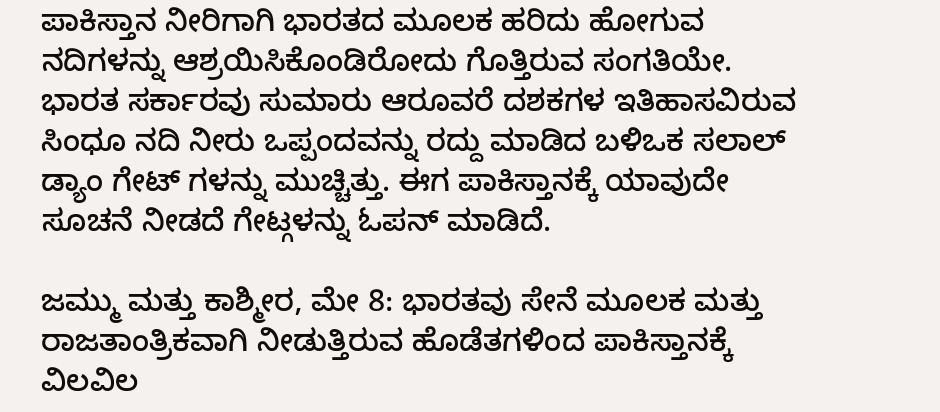ಪಾಕಿಸ್ತಾನ ನೀರಿಗಾಗಿ ಭಾರತದ ಮೂಲಕ ಹರಿದು ಹೋಗುವ ನದಿಗಳನ್ನು ಆಶ್ರಯಿಸಿಕೊಂಡಿರೋದು ಗೊತ್ತಿರುವ ಸಂಗತಿಯೇ. ಭಾರತ ಸರ್ಕಾರವು ಸುಮಾರು ಆರೂವರೆ ದಶಕಗಳ ಇತಿಹಾಸವಿರುವ ಸಿಂಧೂ ನದಿ ನೀರು ಒಪ್ಪಂದವನ್ನು ರದ್ದು ಮಾಡಿದ ಬಳಿಒಕ ಸಲಾಲ್ ಡ್ಯಾಂ ಗೇಟ್ ಗಳನ್ನು ಮುಚ್ಚಿತ್ತು. ಈಗ ಪಾಕಿಸ್ತಾನಕ್ಕೆ ಯಾವುದೇ ಸೂಚನೆ ನೀಡದೆ ಗೇಟ್ಗಳನ್ನು ಓಪನ್ ಮಾಡಿದೆ.

ಜಮ್ಮು ಮತ್ತು ಕಾಶ್ಮೀರ, ಮೇ 8: ಭಾರತವು ಸೇನೆ ಮೂಲಕ ಮತ್ತು ರಾಜತಾಂತ್ರಿಕವಾಗಿ ನೀಡುತ್ತಿರುವ ಹೊಡೆತಗಳಿಂದ ಪಾಕಿಸ್ತಾನಕ್ಕೆ ವಿಲವಿಲ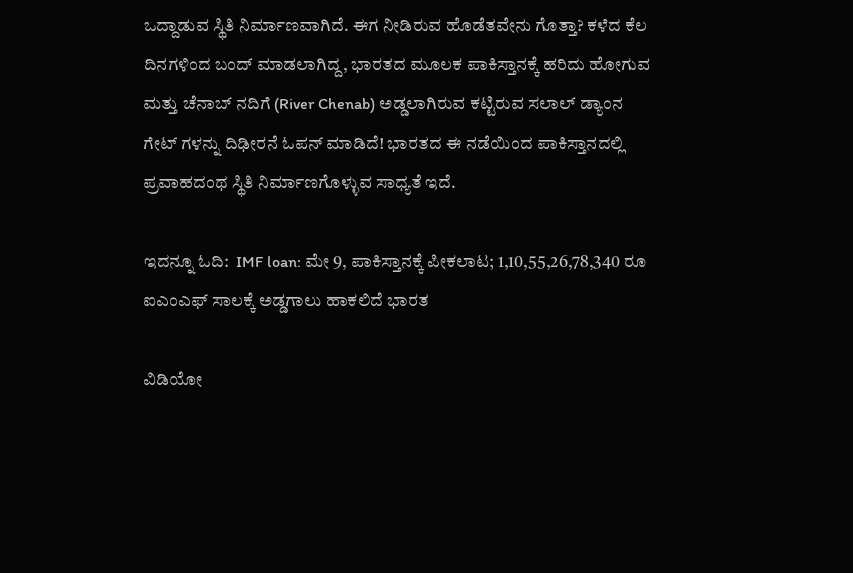ಒದ್ದಾಡುವ ಸ್ಥಿತಿ ನಿರ್ಮಾಣವಾಗಿದೆ. ಈಗ ನೀಡಿರುವ ಹೊಡೆತವೇನು ಗೊತ್ತಾ? ಕಳೆದ ಕೆಲ ದಿನಗಳಿಂದ ಬಂದ್ ಮಾಡಲಾಗಿದ್ದ, ಭಾರತದ ಮೂಲಕ ಪಾಕಿಸ್ತಾನಕ್ಕೆ ಹರಿದು ಹೋಗುವ ಮತ್ತು ಚೆನಾಬ್ ನದಿಗೆ (River Chenab) ಅಡ್ಡಲಾಗಿರುವ ಕಟ್ಟಿರುವ ಸಲಾಲ್ ಡ್ಯಾಂನ ಗೇಟ್ ಗಳನ್ನು ದಿಢೀರನೆ ಓಪನ್ ಮಾಡಿದೆ! ಭಾರತದ ಈ ನಡೆಯಿಂದ ಪಾಕಿಸ್ತಾನದಲ್ಲಿ ಪ್ರವಾಹದಂಥ ಸ್ಥಿತಿ ನಿರ್ಮಾಣಗೊಳ್ಳುವ ಸಾಧ್ಯತೆ ಇದೆ.

ಇದನ್ನೂ ಓದಿ:  IMF loan: ಮೇ 9, ಪಾಕಿಸ್ತಾನಕ್ಕೆ ಪೀಕಲಾಟ; 1,10,55,26,78,340 ರೂ ಐಎಂಎಫ್ ಸಾಲಕ್ಕೆ ಅಡ್ಡಗಾಲು ಹಾಕಲಿದೆ ಭಾರತ

ವಿಡಿಯೋ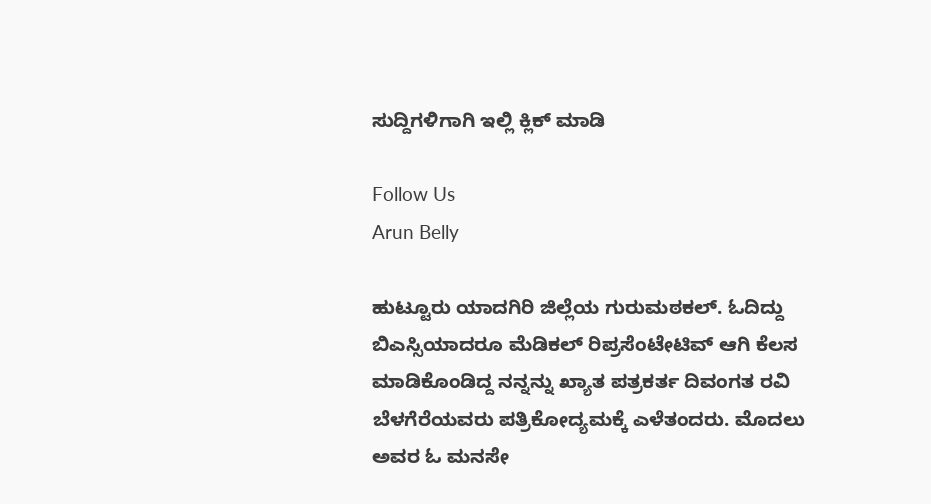ಸುದ್ದಿಗಳಿಗಾಗಿ ಇಲ್ಲಿ ಕ್ಲಿಕ್ ಮಾಡಿ

Follow Us
Arun Belly

ಹುಟ್ಟೂರು ಯಾದಗಿರಿ ಜಿಲ್ಲೆಯ ಗುರುಮಠಕಲ್. ಓದಿದ್ದು ಬಿಎಸ್ಸಿಯಾದರೂ ಮೆಡಿಕಲ್ ರಿಪ್ರಸೆಂಟೇಟಿವ್ ಆಗಿ ಕೆಲಸ ಮಾಡಿಕೊಂಡಿದ್ದ ನನ್ನನ್ನು ಖ್ಯಾತ ಪತ್ರಕರ್ತ ದಿವಂಗತ ರವಿ ಬೆಳಗೆರೆಯವರು ಪತ್ರಿಕೋದ್ಯಮಕ್ಕೆ ಎಳೆತಂದರು. ಮೊದಲು ಅವರ ಓ ಮನಸೇ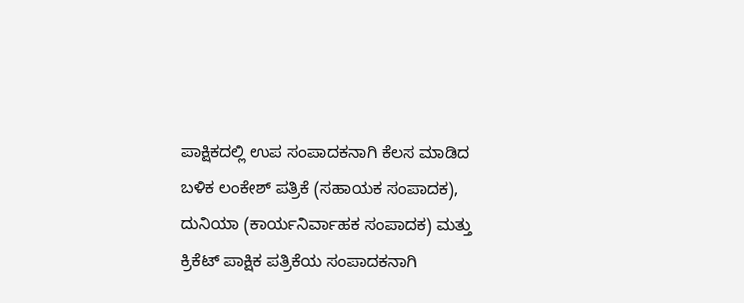ಪಾಕ್ಷಿಕದಲ್ಲಿ ಉಪ ಸಂಪಾದಕನಾಗಿ ಕೆಲಸ ಮಾಡಿದ ಬಳಿಕ ಲಂಕೇಶ್ ಪತ್ರಿಕೆ (ಸಹಾಯಕ ಸಂಪಾದಕ), ದುನಿಯಾ (ಕಾರ್ಯನಿರ್ವಾಹಕ ಸಂಪಾದಕ) ಮತ್ತು ಕ್ರಿಕೆಟ್ ಪಾಕ್ಷಿಕ ಪತ್ರಿಕೆಯ ಸಂಪಾದಕನಾಗಿ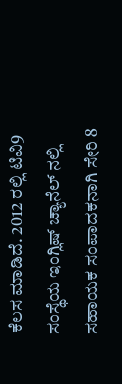ಕೆಲಸ ಮಾಡಿದೆ. 2012 ರಲ್ಲಿ ಟಿವಿ9 ಸಂಸ್ಥೆಯ ಇಂಗ್ಲಿಷ್ ಚ್ಯಾನೆಲ್ ನಲ್ಲಿ ಸಹಾಯಕ ಸಂಪಾದಕನಾಗಿ ಸೇರಿ 8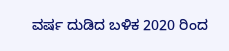ವರ್ಷ ದುಡಿದ ಬಳಿಕ 2020 ರಿಂದ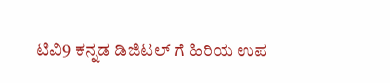ಟಿವಿ9 ಕನ್ನಡ ಡಿಜಿಟಲ್ ಗೆ ಹಿರಿಯ ಉಪ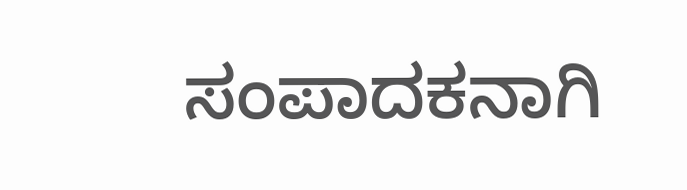ಸಂಪಾದಕನಾಗಿ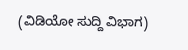(ವಿಡಿಯೋ ಸುದ್ದಿ ವಿಭಾಗ)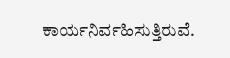ಕಾರ್ಯನಿರ್ವಹಿಸುತ್ತಿರುವೆ.